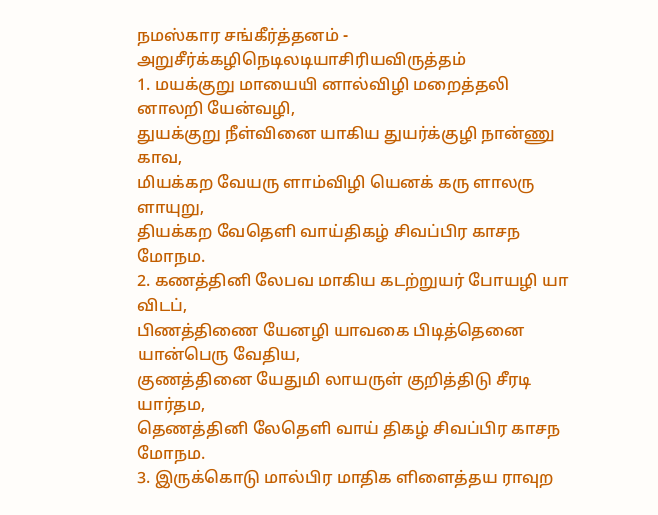நமஸ்கார சங்கீர்த்தனம் - அறுசீர்க்கழிநெடிலடியாசிரியவிருத்தம்
1. மயக்குறு மாயையி னால்விழி மறைத்தலி னாலறி யேன்வழி,
துயக்குறு நீள்வினை யாகிய துயர்க்குழி நான்ணு காவ,
மியக்கற வேயரு ளாம்விழி யெனக் கரு ளாலரு ளாயுறு,
தியக்கற வேதெளி வாய்திகழ் சிவப்பிர காசந மோநம.
2. கணத்தினி லேபவ மாகிய கடற்றுயர் போயழி யா விடப்,
பிணத்திணை யேனழி யாவகை பிடித்தெனை யான்பெரு வேதிய,
குணத்தினை யேதுமி லாயருள் குறித்திடு சீரடி யார்தம,
தெணத்தினி லேதெளி வாய் திகழ் சிவப்பிர காசந மோநம.
3. இருக்கொடு மால்பிர மாதிக ளிளைத்தய ராவுற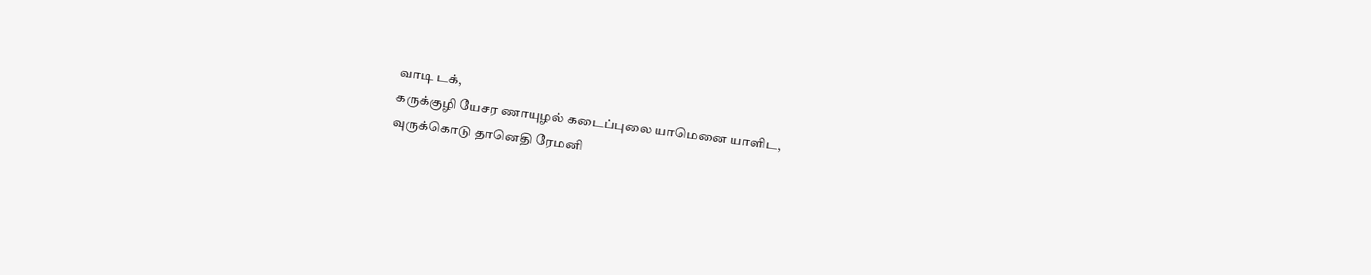வாடி டக்,
கருக்குழி யேசர ணாயுழல் கடைப்புலை யாமெனை யாளிட,
வுருக்கொடு தானெதி ரேமனி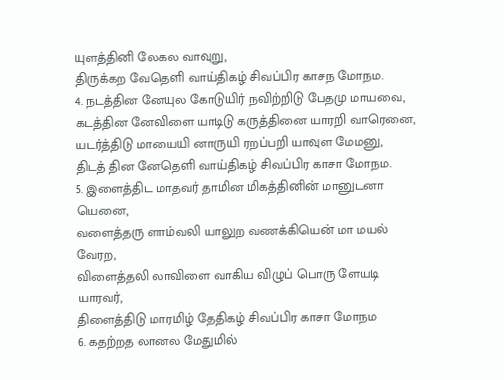யுளத்தினி லேகல வாவுறு,
திருக்கற வேதெளி வாய்திகழ் சிவப்பிர காசந மோநம.
4. நடத்தின னேயுல கோடுயிர் நவிற்றிடு பேதமு மாயவை,
கடத்தின னேவிளை யாடிடு கருத்தினை யாரறி வாரெனை,
யடர்த்திடு மாயையி னாருயி ரறப்பறி யாவுள மேமனு,
திடத் தின னேதெளி வாய்திகழ் சிவப்பிர காசா மோநம.
5. இளைத்திட மாதவர் தாமின மிகத்தினின் மானுடனா யெனை,
வளைத்தரு ளாம்வலி யாலுற வணக்கியென் மா மயல் வேரற,
விளைத்தலி லாவிளை வாகிய விழுப் பொரு ளேயடி யாரவர்,
திளைத்திடு மாரமிழ் தேதிகழ் சிவப்பிர காசா மோநம
6. கதற்றத லானல மேதுமில்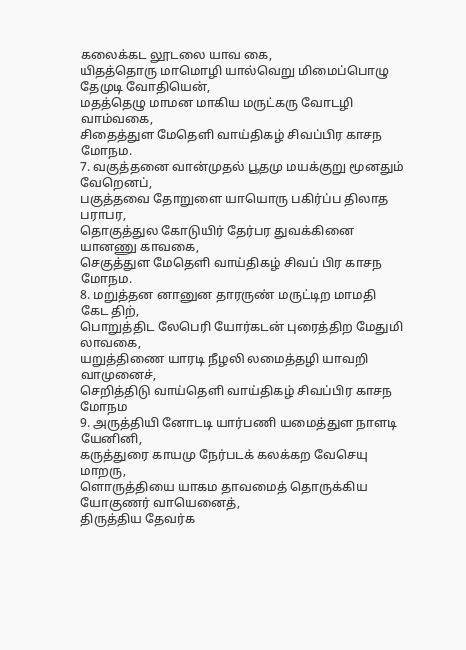கலைக்கட லூடலை யாவ கை,
யிதத்தொரு மாமொழி யால்வெறு மிமைப்பொழு தேமுடி வோதியென்,
மதத்தெழு மாமன மாகிய மருட்கரு வோடழி வாம்வகை,
சிதைத்துள மேதெளி வாய்திகழ் சிவப்பிர காசந மோநம.
7. வகுத்தனை வான்முதல் பூதமு மயக்குறு மூனதும் வேறெனப்,
பகுத்தவை தோறுளை யாயொரு பகிர்ப்ப திலாத பராபர,
தொகுத்துல கோடுயிர் தேர்பர துவக்கினை யானணு காவகை,
செகுத்துள மேதெளி வாய்திகழ் சிவப் பிர காசந மோநம.
8. மறுத்தன னானுன தாரருண் மருட்டிற மாமதி கேட திற்,
பொறுத்திட லேபெரி யோர்கடன் புரைத்திற மேதுமி லாவகை,
யறுத்திணை யாரடி நீழலி லமைத்தழி யாவறி வாமுனைச்,
செறித்திடு வாய்தெளி வாய்திகழ் சிவப்பிர காசந மோநம
9. அருத்தியி னோடடி யார்பணி யமைத்துள நாளடி யேனினி,
கருத்துரை காயமு நேர்படக் கலக்கற வேசெயு மாறரு,
ளொருத்தியை யாகம தாவமைத் தொருக்கிய யோகுணர் வாயெனைத்,
திருத்திய தேவர்க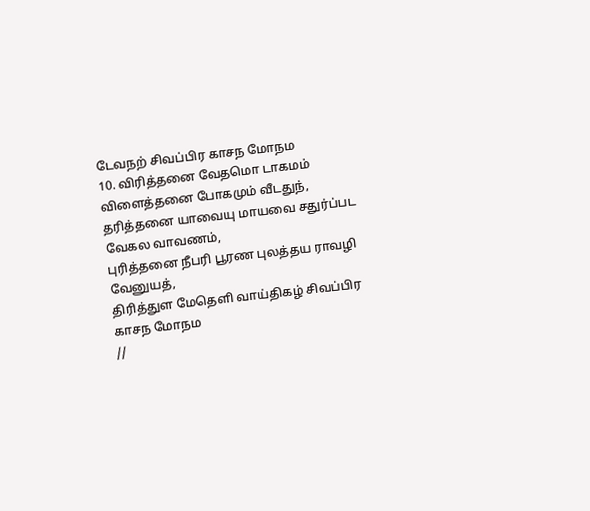டேவநற் சிவப்பிர காசந மோநம
10. விரித்தனை வேதமொ டாகமம் விளைத்தனை போகமும் வீடதுந்,
தரித்தனை யாவையு மாயவை சதுர்ப்பட வேகல வாவணம்,
புரித்தனை நீபரி பூரண புலத்தய ராவழி வேனுயத்,
திரித்துள மேதெளி வாய்திகழ் சிவப்பிர காசந மோநம
//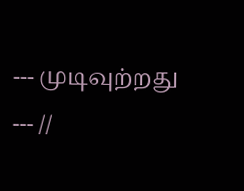--- முடிவுற்றது --- //